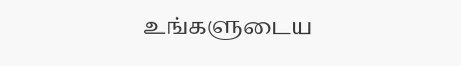உங்களுடைய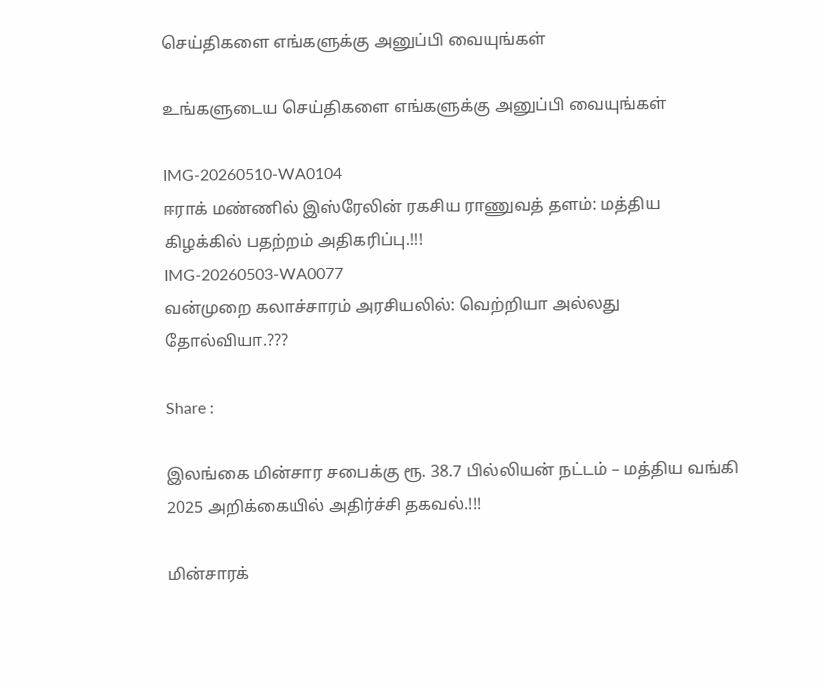செய்திகளை எங்களுக்கு அனுப்பி வையுங்கள்

உங்களுடைய செய்திகளை எங்களுக்கு அனுப்பி வையுங்கள்

IMG-20260510-WA0104
ஈராக் மண்ணில் இஸ்ரேலின் ரகசிய ராணுவத் தளம்: மத்திய கிழக்கில் பதற்றம் அதிகரிப்பு.!!!
IMG-20260503-WA0077
வன்முறை கலாச்சாரம் அரசியலில்: வெற்றியா அல்லது தோல்வியா.???

Share :

இலங்கை மின்சார சபைக்கு ரூ. 38.7 பில்லியன் நட்டம் – மத்திய வங்கி 2025 அறிக்கையில் அதிர்ச்சி தகவல்.!!!

மின்சாரக்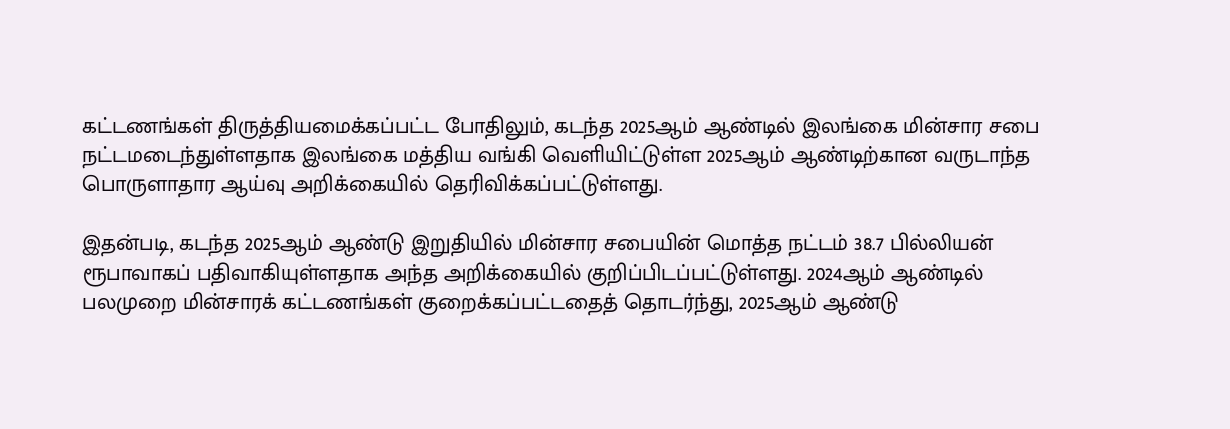கட்டணங்கள் திருத்தியமைக்கப்பட்ட போதிலும், கடந்த 2025ஆம் ஆண்டில் இலங்கை மின்சார சபை நட்டமடைந்துள்ளதாக இலங்கை மத்திய வங்கி வெளியிட்டுள்ள 2025ஆம் ஆண்டிற்கான வருடாந்த பொருளாதார ஆய்வு அறிக்கையில் தெரிவிக்கப்பட்டுள்ளது.

இதன்படி, கடந்த 2025ஆம் ஆண்டு இறுதியில் மின்சார சபையின் மொத்த நட்டம் 38.7 பில்லியன் ரூபாவாகப் பதிவாகியுள்ளதாக அந்த அறிக்கையில் குறிப்பிடப்பட்டுள்ளது. 2024ஆம் ஆண்டில் பலமுறை மின்சாரக் கட்டணங்கள் குறைக்கப்பட்டதைத் தொடர்ந்து, 2025ஆம் ஆண்டு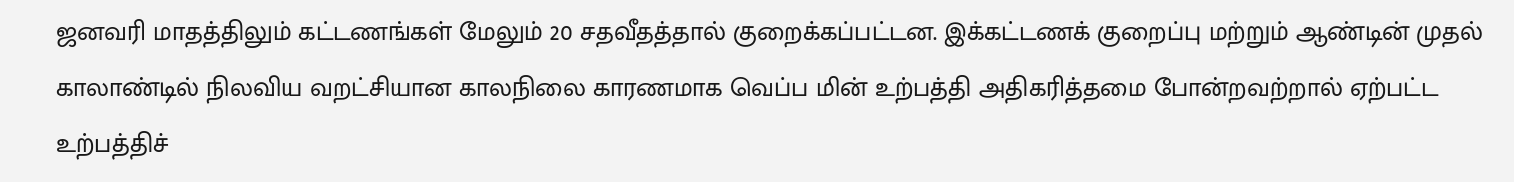ஜனவரி மாதத்திலும் கட்டணங்கள் மேலும் 20 சதவீதத்தால் குறைக்கப்பட்டன. இக்கட்டணக் குறைப்பு மற்றும் ஆண்டின் முதல் காலாண்டில் நிலவிய வறட்சியான காலநிலை காரணமாக வெப்ப மின் உற்பத்தி அதிகரித்தமை போன்றவற்றால் ஏற்பட்ட உற்பத்திச்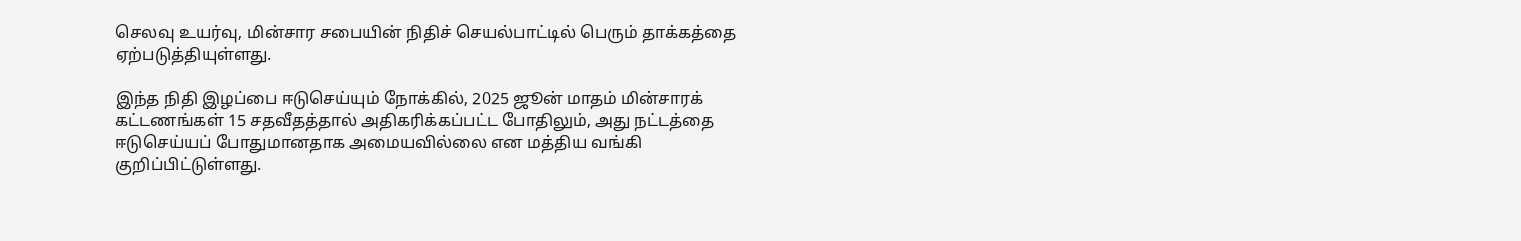செலவு உயர்வு, மின்சார சபையின் நிதிச் செயல்பாட்டில் பெரும் தாக்கத்தை ஏற்படுத்தியுள்ளது.

இந்த நிதி இழப்பை ஈடுசெய்யும் நோக்கில், 2025 ஜூன் மாதம் மின்சாரக் கட்டணங்கள் 15 சதவீதத்தால் அதிகரிக்கப்பட்ட போதிலும், அது நட்டத்தை ஈடுசெய்யப் போதுமானதாக அமையவில்லை என மத்திய வங்கி குறிப்பிட்டுள்ளது.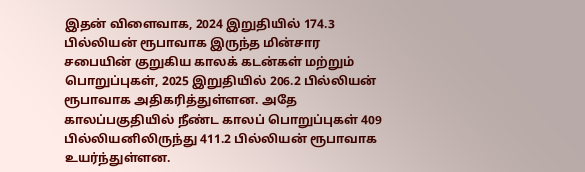இதன் விளைவாக, 2024 இறுதியில் 174.3 பில்லியன் ரூபாவாக இருந்த மின்சார சபையின் குறுகிய காலக் கடன்கள் மற்றும் பொறுப்புகள், 2025 இறுதியில் 206.2 பில்லியன் ரூபாவாக அதிகரித்துள்ளன. அதே காலப்பகுதியில் நீண்ட காலப் பொறுப்புகள் 409 பில்லியனிலிருந்து 411.2 பில்லியன் ரூபாவாக உயர்ந்துள்ளன.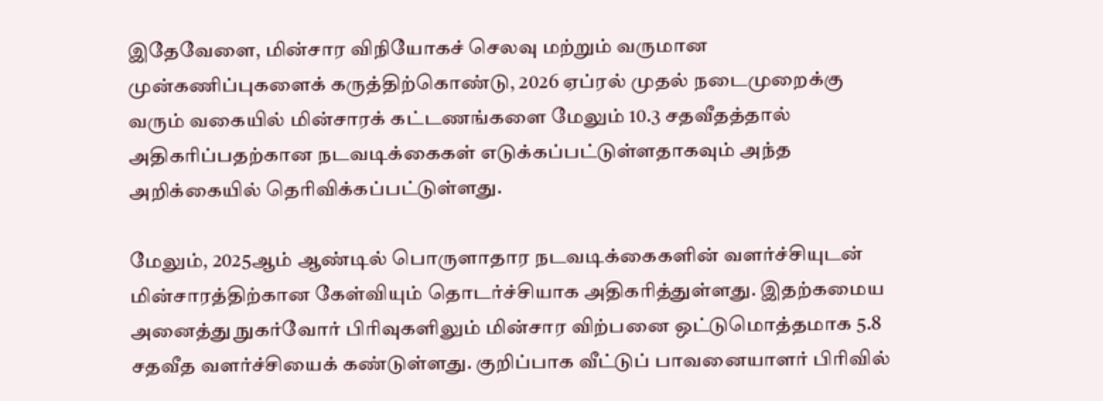இதேவேளை, மின்சார விநியோகச் செலவு மற்றும் வருமான முன்கணிப்புகளைக் கருத்திற்கொண்டு, 2026 ஏப்ரல் முதல் நடைமுறைக்கு வரும் வகையில் மின்சாரக் கட்டணங்களை மேலும் 10.3 சதவீதத்தால் அதிகரிப்பதற்கான நடவடிக்கைகள் எடுக்கப்பட்டுள்ளதாகவும் அந்த அறிக்கையில் தெரிவிக்கப்பட்டுள்ளது.

மேலும், 2025ஆம் ஆண்டில் பொருளாதார நடவடிக்கைகளின் வளர்ச்சியுடன் மின்சாரத்திற்கான கேள்வியும் தொடர்ச்சியாக அதிகரித்துள்ளது. இதற்கமைய அனைத்து நுகர்வோர் பிரிவுகளிலும் மின்சார விற்பனை ஒட்டுமொத்தமாக 5.8 சதவீத வளர்ச்சியைக் கண்டுள்ளது. குறிப்பாக வீட்டுப் பாவனையாளர் பிரிவில்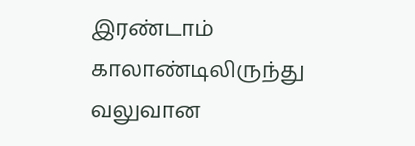இரண்டாம் காலாண்டிலிருந்து வலுவான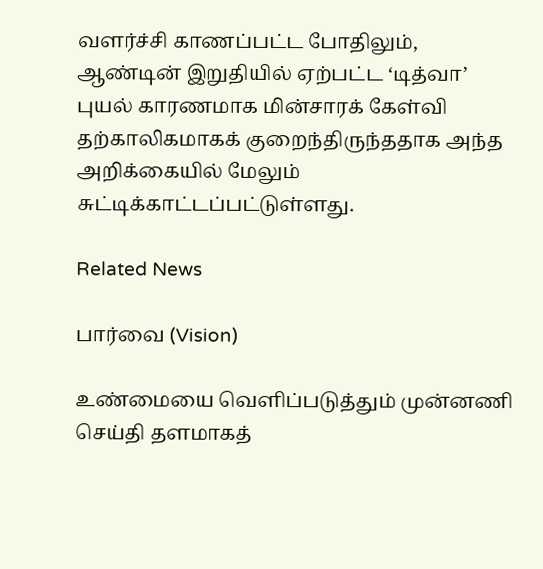வளர்ச்சி காணப்பட்ட போதிலும், ஆண்டின் இறுதியில் ஏற்பட்ட ‘டித்வா’ புயல் காரணமாக மின்சாரக் கேள்வி தற்காலிகமாகக் குறைந்திருந்ததாக அந்த அறிக்கையில் மேலும் சுட்டிக்காட்டப்பட்டுள்ளது.

Related News

பார்வை (Vision)

உண்மையை வெளிப்படுத்தும் முன்னணி செய்தி தளமாகத்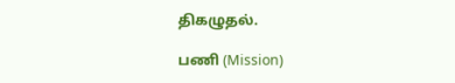திகழுதல்.

பணி (Mission)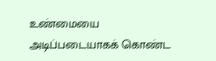உண்மையை அடிப்படையாகக் கொண்ட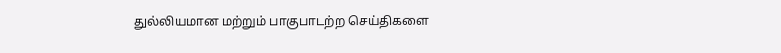துல்லியமான மற்றும் பாகுபாடற்ற செய்திகளை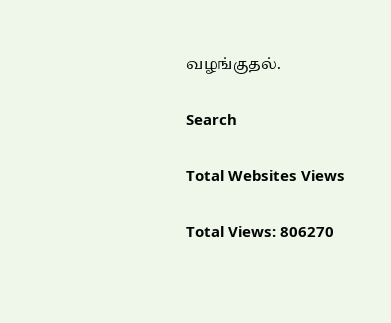வழங்குதல்.

Search

Total Websites Views

Total Views: 806270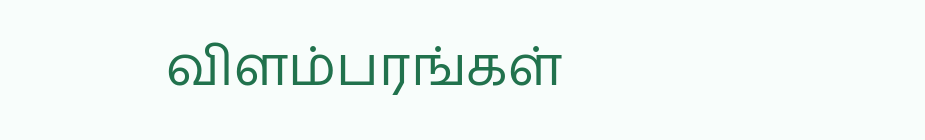விளம்பரங்கள்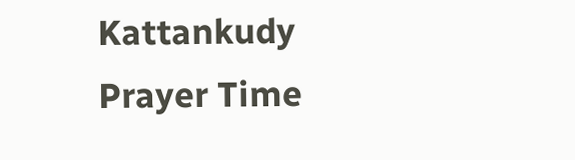Kattankudy Prayer Time